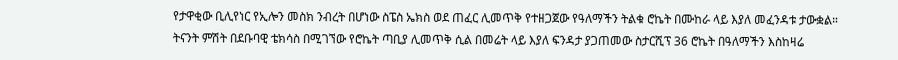የታዋቂው ቢሊየነር የኢሎን መስክ ንብረት በሆነው ስፔስ ኤክስ ወደ ጠፈር ሊመጥቅ የተዘጋጀው የዓለማችን ትልቁ ሮኬት በሙከራ ላይ እያለ መፈንዳቱ ታውቋል።
ትናንት ምሽት በደቡባዊ ቴክሳስ በሚገኘው የሮኬት ጣቢያ ሊመጥቅ ሲል በመሬት ላይ እያለ ፍንዳታ ያጋጠመው ስታርሺፕ 36 ሮኬት በዓለማችን እስከዛሬ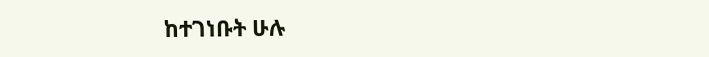ከተገነቡት ሁሉ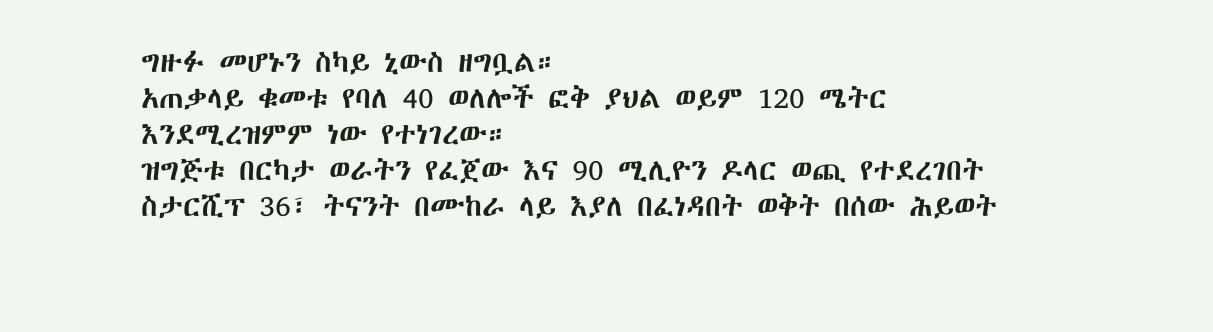ግዙፉ መሆኑን ስካይ ኒውስ ዘግቧል።
አጠቃላይ ቁመቱ የባለ 40 ወለሎች ፎቅ ያህል ወይም 120 ሜትር እንደሚረዝምም ነው የተነገረው።
ዝግጅቱ በርካታ ወራትን የፈጀው እና 90 ሚሊዮን ዶላር ወጪ የተደረገበት ስታርሺፕ 36፣ ትናንት በሙከራ ላይ እያለ በፈነዳበት ወቅት በሰው ሕይወት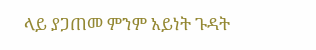ላይ ያጋጠመ ምንም አይነት ጉዳት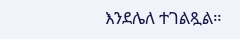እንደሌለ ተገልጿል።